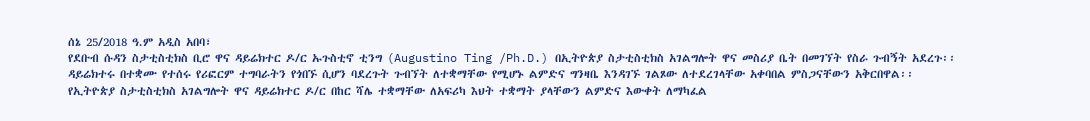ሰኔ 25/2018 ዓ.ም አዲስ አበባ፣
የደቡብ ሱዳን ስታቲስቲክስ ቢሮ ዋና ዳይሬክተር ዶ/ር ኡጉስቲኖ ቲንግ (Augustino Ting /Ph.D.) በኢትዮጵያ ስታቲስቲክስ አገልግሎት ዋና መስሪያ ቤት በመገኘት የስራ ጉብኝት አደረጉ፡፡ ዳይሬክተሩ በተቋሙ የተሰሩ የሪፎርም ተግባራትን የጎበኙ ሲሆን ባደረጉት ጉብኘት ለተቋማቸው የሚሆኑ ልምድና ግንዛቤ እንዳገኙ ገልጾው ለተደረገላቸው አቀባበል ምስጋናቸውን አቅርበዋል፡፡
የኢትዮጵያ ስታቲስቲክስ አገልግሎት ዋና ዳይሬክተር ዶ/ር በከር ሻሌ ተቋማቸው ለአፍሪካ እህት ተቋማት ያላቸውን ልምድና እውቀት ለማካፈል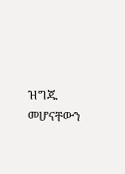ዝግጁ መሆናቸውን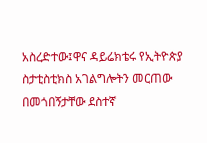አስረድተው፤ዋና ዳይሬክቴሩ የኢትዮጵያ ስታቲስቲክስ አገልግሎትን መርጠው በመጎበኝታቸው ደስተኛ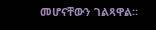መሆናቸውን ገልጻዋል።